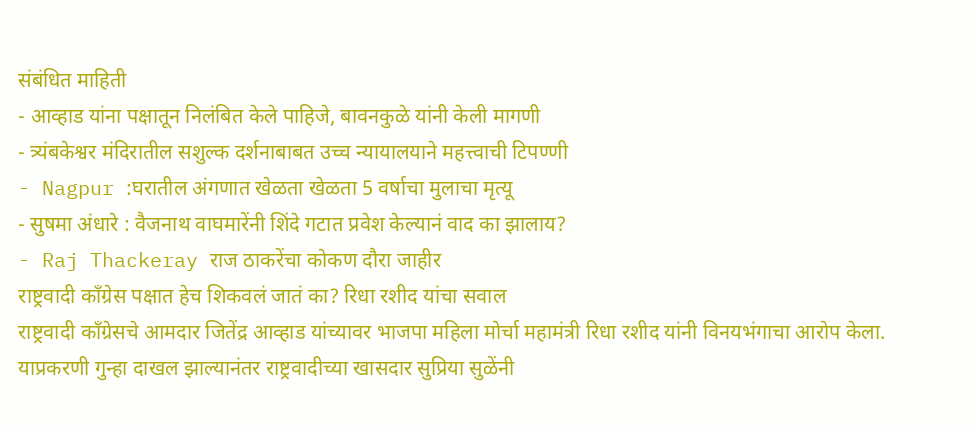संबंधित माहिती
- आव्हाड यांना पक्षातून निलंबित केले पाहिजे, बावनकुळे यांनी केली मागणी
- त्र्यंबकेश्वर मंदिरातील सशुल्क दर्शनाबाबत उच्च न्यायालयाने महत्त्वाची टिपण्णी
- Nagpur :घरातील अंगणात खेळता खेळता 5 वर्षाचा मुलाचा मृत्यू
- सुषमा अंधारे : वैजनाथ वाघमारेंनी शिंदे गटात प्रवेश केल्यानं वाद का झालाय?
- Raj Thackeray राज ठाकरेंचा कोकण दौरा जाहीर
राष्ट्रवादी काँग्रेस पक्षात हेच शिकवलं जातं का? रिधा रशीद यांचा सवाल
राष्ट्रवादी काँग्रेसचे आमदार जितेंद्र आव्हाड यांच्यावर भाजपा महिला मोर्चा महामंत्री रिधा रशीद यांनी विनयभंगाचा आरोप केला. याप्रकरणी गुन्हा दाखल झाल्यानंतर राष्ट्रवादीच्या खासदार सुप्रिया सुळेंनी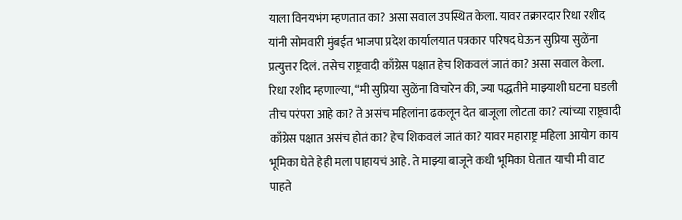याला विनयभंग म्हणतात का? असा सवाल उपस्थित केला. यावर तक्रारदार रिधा रशीद यांनी सोमवारी मुंबईत भाजपा प्रदेश कार्यालयात पत्रकार परिषद घेऊन सुप्रिया सुळेंना प्रत्युत्तर दिलं. तसेच राष्ट्रवादी काँग्रेस पक्षात हेच शिकवलं जातं का? असा सवाल केला.
रिधा रशीद म्हणाल्या, “मी सुप्रिया सुळेंना विचारेन की, ज्या पद्धतीने माझ्याशी घटना घडली तीच परंपरा आहे का? ते असंच महिलांना ढकलून देत बाजूला लोटता का? त्यांच्या राष्ट्रवादी काँग्रेस पक्षात असंच होतं का? हेच शिकवलं जातं का? यावर महाराष्ट्र महिला आयोग काय भूमिका घेते हेही मला पाहायचं आहे. ते माझ्या बाजूने कधी भूमिका घेतात याची मी वाट पाहते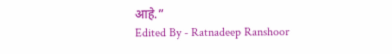आहे.”
Edited By - Ratnadeep Ranshoor